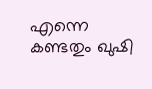എന്നെ കണ്ടതും ഖുഷി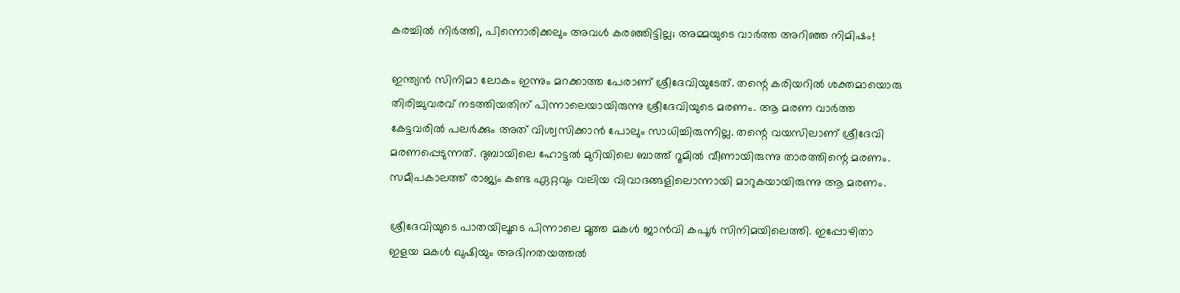കരച്ചില്‍ നിര്‍ത്തി, പിന്നൊരിക്കലും അവള്‍ കരഞ്ഞിട്ടില്ല; അമ്മയുടെ വാര്‍ത്ത അറിഞ്ഞ നിമിഷം!

ഇന്ത്യന്‍ സിനിമാ ലോകം ഇന്നും മറക്കാത്ത പേരാണ് ശ്രീദേവിയുടേത്. തന്റെ കരിയറില്‍ ശക്തമായൊരു തിരിച്ചുവരവ് നടത്തിയതിന് പിന്നാലെയായിരുന്നു ശ്രീദേവിയുടെ മരണം. ആ മരണ വാര്‍ത്ത കേട്ടവരില്‍ പലര്‍ക്കും അത് വിശ്വസിക്കാന്‍ പോലും സാധിച്ചിരുന്നില്ല. തന്റെ വയസിലാണ് ശ്രീദേവി മരണപ്പെടുന്നത്. ദുബായിലെ ഹോട്ടല്‍ മുറിയിലെ ബാത്ത് റൂമില്‍ വീണായിരുന്നു താരത്തിന്റെ മരണം. സമീപകാലത്ത് രാജ്യം കണ്ട ഏറ്റവും വലിയ വിവാദങ്ങളിലൊന്നായി മാറുകയായിരുന്നു ആ മരണം.

ശ്രീദേവിയുടെ പാതയിലൂടെ പിന്നാലെ മൂത്ത മകള്‍ ജാന്‍വി കപൂര്‍ സിനിമയിലെത്തി. ഇപ്പോഴിതാ ഇളയ മകള്‍ ഖുഷിയും അഭിനതയത്തല്‍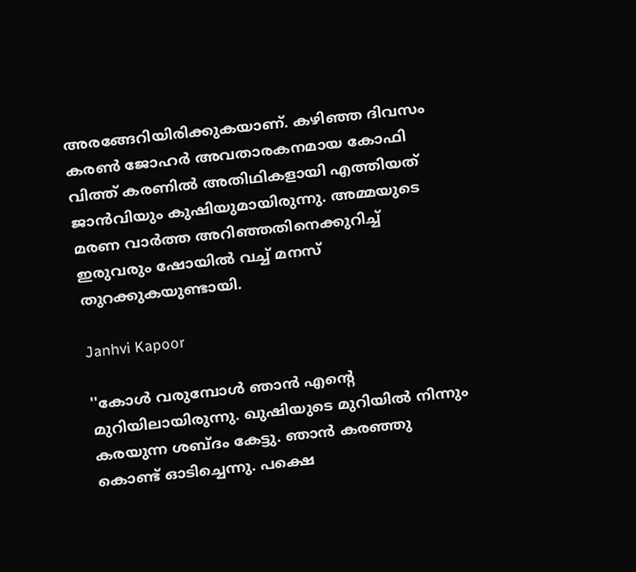അരങ്ങേറിയിരിക്കുകയാണ്. കഴിഞ്ഞ ദിവസം കരണ്‍ ജോഹര്‍ അവതാരകനമായ കോഫി വിത്ത് കരണില്‍ അതിഥികളായി എത്തിയത് ജാന്‍വിയും കുഷിയുമായിരുന്നു. അമ്മയുടെ മരണ വാര്‍ത്ത അറിഞ്ഞതിനെക്കുറിച്ച് ഇരുവരും ഷോയില്‍ വച്ച് മനസ് തുറക്കുകയുണ്ടായി.

Janhvi Kapoor

''കോള്‍ വരുമ്പോള്‍ ഞാന്‍ എന്റെ മുറിയിലായിരുന്നു. ഖുഷിയുടെ മുറിയില്‍ നിന്നും കരയുന്ന ശബ്ദം കേട്ടു. ഞാന്‍ കരഞ്ഞു കൊണ്ട് ഓടിച്ചെന്നു. പക്ഷെ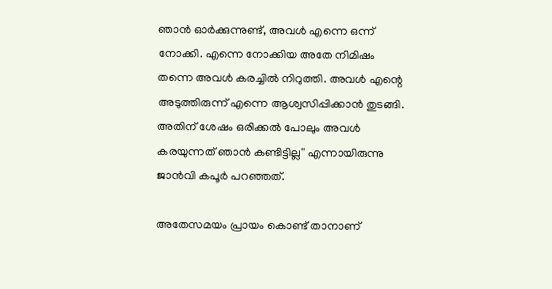ഞാന്‍ ഓര്‍ക്കുന്നുണ്ട്, അവള്‍ എന്നെ ഒന്ന് നോക്കി. എന്നെ നോക്കിയ അതേ നിമിഷം തന്നെ അവള്‍ കരച്ചില്‍ നിറുത്തി. അവള്‍ എന്റെ അടുത്തിരുന്ന് എന്നെ ആശ്വസിപ്പിക്കാന്‍ തുടങ്ങി. അതിന് ശേഷം ഒരിക്കല്‍ പോലും അവള്‍ കരയുന്നത് ഞാന്‍ കണ്ടിട്ടില്ല'' എന്നായിരുന്നു ജാന്‍വി കപൂര്‍ പറഞ്ഞത്.

അതേസമയം പ്രായം കൊണ്ട് താനാണ്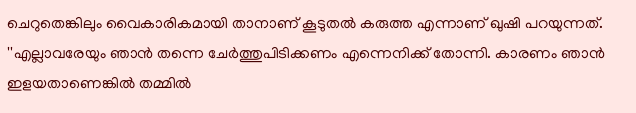ചെറുതെങ്കിലും വൈകാരികമായി താനാണ് കൂടുതല്‍ കരുത്ത എന്നാണ് ഖുഷി പറയുന്നത്. ''എല്ലാവരേയും ഞാന്‍ തന്നെ ചേര്‍ത്തുപിടിക്കണം എന്നെനിക്ക് തോന്നി. കാരണം ഞാന്‍ ഇളയതാണെങ്കില്‍ തമ്മില്‍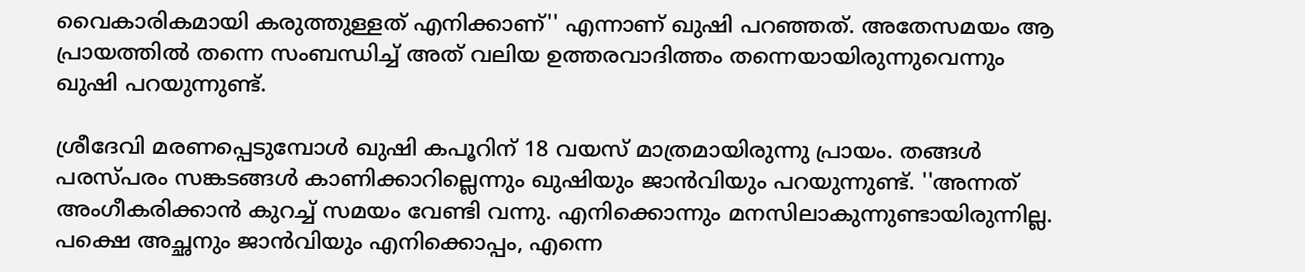വൈകാരികമായി കരുത്തുള്ളത് എനിക്കാണ്'' എന്നാണ് ഖുഷി പറഞ്ഞത്. അതേസമയം ആ പ്രായത്തില്‍ തന്നെ സംബന്ധിച്ച് അത് വലിയ ഉത്തരവാദിത്തം തന്നെയായിരുന്നുവെന്നും ഖുഷി പറയുന്നുണ്ട്.

ശ്രീദേവി മരണപ്പെടുമ്പോള്‍ ഖുഷി കപൂറിന് 18 വയസ് മാത്രമായിരുന്നു പ്രായം. തങ്ങള്‍ പരസ്പരം സങ്കടങ്ങള്‍ കാണിക്കാറില്ലെന്നും ഖുഷിയും ജാന്‍വിയും പറയുന്നുണ്ട്. ''അന്നത് അംഗീകരിക്കാന്‍ കുറച്ച് സമയം വേണ്ടി വന്നു. എനിക്കൊന്നും മനസിലാകുന്നുണ്ടായിരുന്നില്ല. പക്ഷെ അച്ഛനും ജാന്‍വിയും എനിക്കൊപ്പം, എന്നെ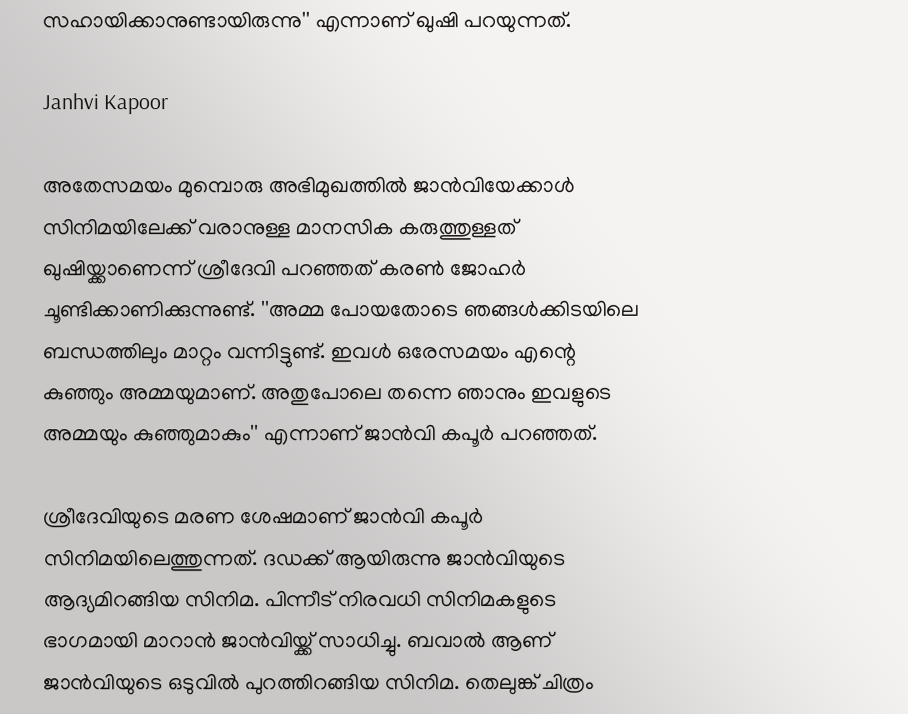സഹായിക്കാനുണ്ടായിരുന്നു'' എന്നാണ് ഖുഷി പറയുന്നത്.

Janhvi Kapoor

അതേസമയം മുമ്പൊരു അഭിമുഖത്തില്‍ ജാന്‍വിയേക്കാള്‍ സിനിമയിലേക്ക് വരാനുള്ള മാനസിക കരുത്തുള്ളത് ഖുഷിയ്ക്കാണെന്ന് ശ്രീദേവി പറഞ്ഞത് കരണ്‍ ജോഹര്‍ ചൂണ്ടിക്കാണിക്കുന്നുണ്ട്. ''അമ്മ പോയതോടെ ഞങ്ങള്‍ക്കിടയിലെ ബന്ധത്തിലും മാറ്റം വന്നിട്ടുണ്ട്. ഇവള്‍ ഒരേസമയം എന്റെ കുഞ്ഞും അമ്മയുമാണ്. അതുപോലെ തന്നെ ഞാനും ഇവളുടെ അമ്മയും കുഞ്ഞുമാകും'' എന്നാണ് ജാന്‍വി കപൂര്‍ പറഞ്ഞത്.

ശ്രീദേവിയുടെ മരണ ശേഷമാണ് ജാന്‍വി കപൂര്‍ സിനിമയിലെത്തുന്നത്. ദഡക്ക് ആയിരുന്നു ജാന്‍വിയുടെ ആദ്യമിറങ്ങിയ സിനിമ. പിന്നീട് നിരവധി സിനിമകളുടെ ഭാഗമായി മാറാന്‍ ജാന്‍വിയ്ക്ക് സാധിച്ചു. ബവാല്‍ ആണ് ജാന്‍വിയുടെ ഒടുവില്‍ പുറത്തിറങ്ങിയ സിനിമ. തെലുങ്ക് ചിത്രം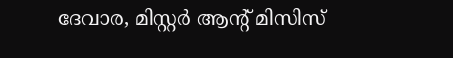ദേവാര, മിസ്റ്റര്‍ ആന്റ് മിസിസ്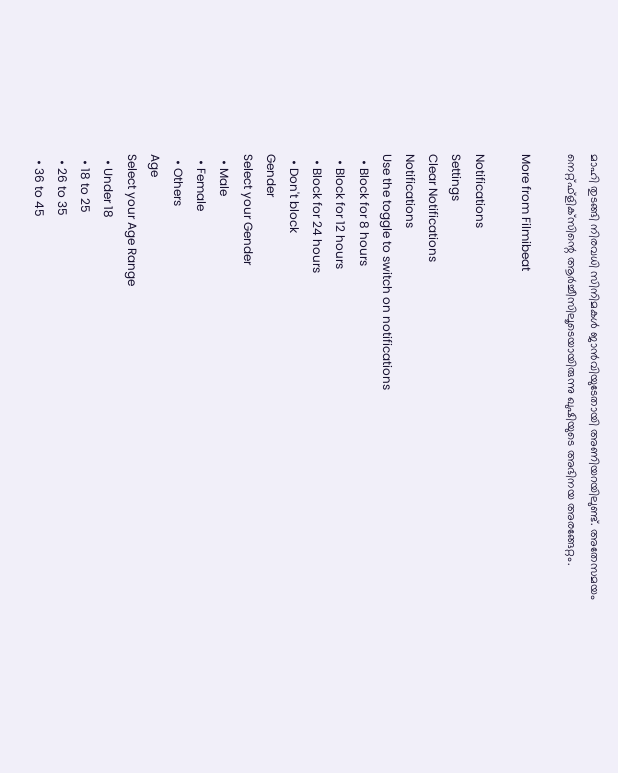മാഹി തുടങ്ങി നിരവധി സിനിമകള്‍ ജാന്‍വിയുടേതായി അണിയറയിലുണ്ട്. അതേസമയം നെറ്റ്ഫ്‌ളിക്‌സിന്റെ ആര്‍ച്ചീസിലൂടെയായിരുന്നു ഖുഷിയുടെ അഭിനയ അരങ്ങേറ്റം.

More from Filmibeat

Notifications
Settings
Clear Notifications
Notifications
Use the toggle to switch on notifications
  • Block for 8 hours
  • Block for 12 hours
  • Block for 24 hours
  • Don't block
Gender
Select your Gender
  • Male
  • Female
  • Others
Age
Select your Age Range
  • Under 18
  • 18 to 25
  • 26 to 35
  • 36 to 45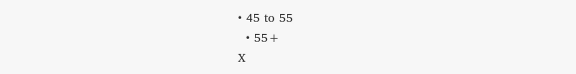• 45 to 55
  • 55+
X